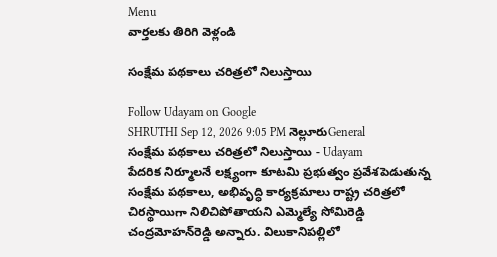Menu
వార్తలకు తిరిగి వెళ్లండి

సంక్షేమ పథకాలు చరిత్రలో నిలుస్తాయి

Follow Udayam on Google
SHRUTHI Sep 12, 2026 9:05 PM నెల్లూరుGeneral
సంక్షేమ పథకాలు చరిత్రలో నిలుస్తాయి - Udayam
పేదరిక నిర్మూలనే లక్ష్యంగా కూటమి ప్రభుత్వం ప్రవేశపెడుతున్న సంక్షేమ పథకాలు, అభివృద్ధి కార్యక్రమాలు రాష్ట్ర చరిత్రలో చిరస్థాయిగా నిలిచిపోతాయని ఎమ్మెల్యే సోమిరెడ్డి చంద్రమోహన్‌రెడ్డి అన్నారు. విలుకానిపల్లిలో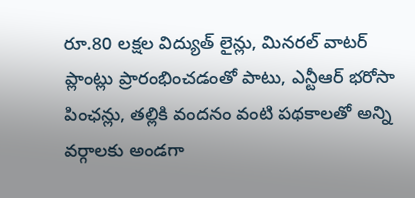రూ.80 లక్షల విద్యుత్ లైన్లు, మినరల్ వాటర్ ప్లాంట్లు ప్రారంభించడంతో పాటు, ఎన్టీఆర్ భరోసా పింఛన్లు, తల్లికి వందనం వంటి పథకాలతో అన్ని వర్గాలకు అండగా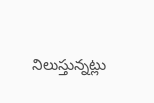నిలుస్తున్నట్లు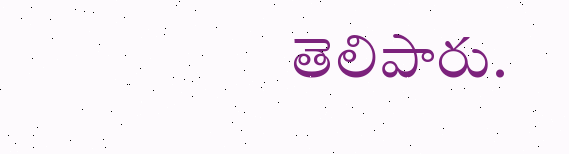తెలిపారు.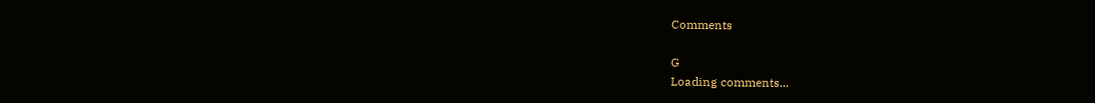Comments

G
Loading comments...